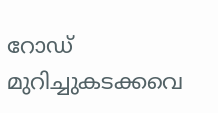റോഡ് മുറിച്ചുകടക്കവെ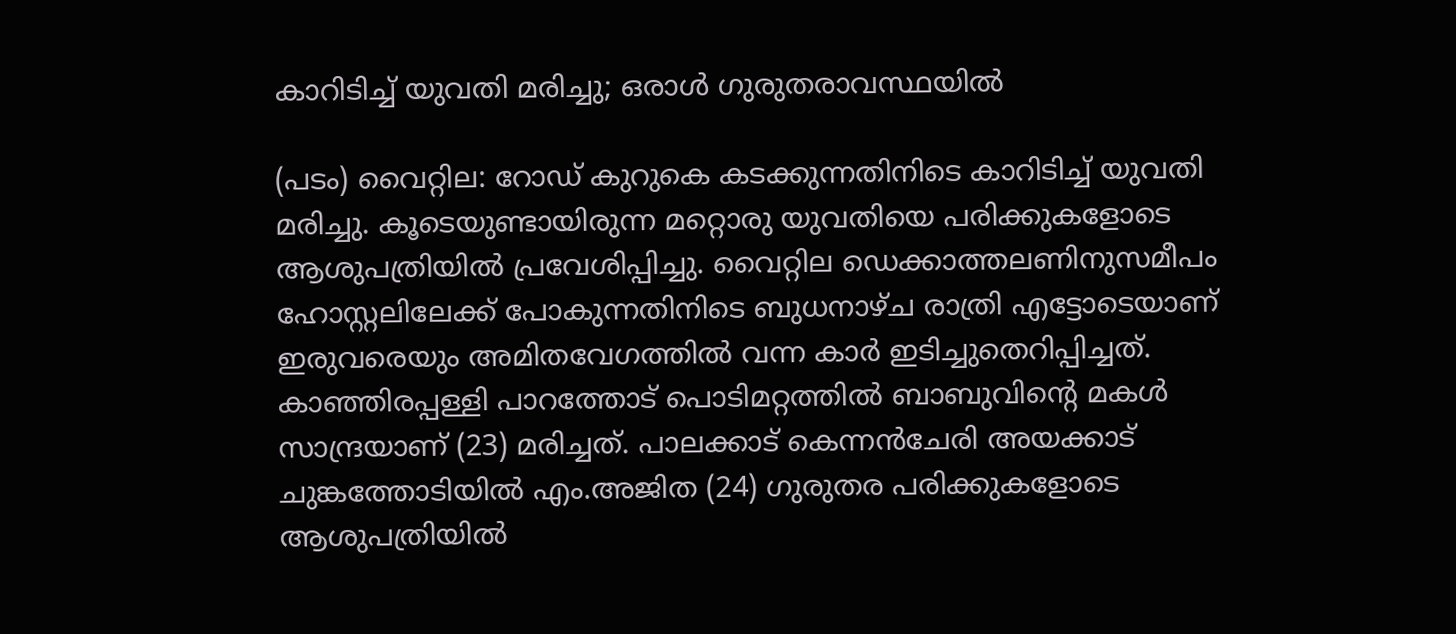കാറിടിച്ച് യുവതി മരിച്ചു; ഒരാള്‍ ഗുരുതരാവസ്ഥയില്‍

(പടം) വൈറ്റില: റോഡ് കുറുകെ കടക്കുന്നതിനിടെ കാറിടിച്ച് യുവതി മരിച്ചു. കൂടെയുണ്ടായിരുന്ന മറ്റൊരു യുവതിയെ പരിക്കുകളോടെ ആശുപത്രിയില്‍ പ്രവേശിപ്പിച്ചു. വൈറ്റില ഡെക്കാത്തലണിനുസമീപം ഹോസ്റ്റലിലേക്ക് പോകുന്നതിനിടെ ബുധനാഴ്ച രാത്രി എട്ടോടെയാണ് ഇരുവരെയും അമിതവേഗത്തില്‍ വന്ന കാർ ഇടിച്ചുതെറിപ്പിച്ചത്. കാഞ്ഞിരപ്പള്ളി പാറത്തോട് പൊടിമറ്റത്തില്‍ ബാബുവിന്‍റെ മകള്‍ സാന്ദ്രയാണ് (23) മരിച്ചത്. പാലക്കാട് കെന്നന്‍ചേരി അയക്കാട് ചുങ്കത്തോടിയില്‍ എം.അജിത (24) ഗുരുതര പരിക്കുകളോടെ ആശുപത്രിയില്‍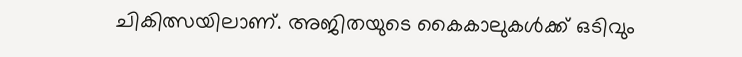ചികിത്സയിലാണ്. അജിതയുടെ കൈകാലുകള്‍ക്ക് ഒടിവും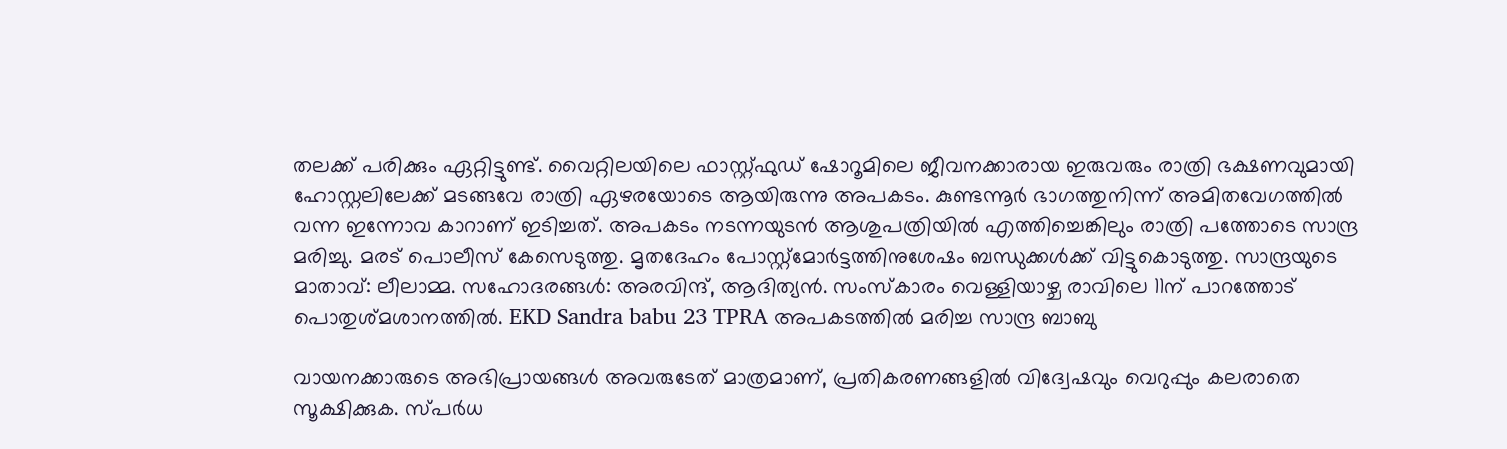തലക്ക് പരിക്കും ഏറ്റിട്ടുണ്ട്. വൈറ്റിലയിലെ ഫാസ്റ്റ്ഫുഡ് ഷോറൂമിലെ ജീവനക്കാരായ ഇരുവരും രാത്രി ഭക്ഷണവുമായി ഹോസ്റ്റലിലേക്ക് മടങ്ങവേ രാത്രി ഏഴരയോടെ ആയിരുന്നു അപകടം. കുണ്ടന്നൂര്‍ ഭാഗത്തുനിന്ന് അമിതവേഗത്തില്‍ വന്ന ഇന്നോവ കാറാണ് ഇടിച്ചത്. അപകടം നടന്നയുടൻ ആശുപത്രിയില്‍ എത്തിച്ചെങ്കിലും രാത്രി പത്തോടെ സാന്ദ്ര മരിച്ചു. മരട് പൊലീസ് കേസെടുത്തു. മൃതദേഹം പോസ്റ്റ്‌മോര്‍ട്ടത്തിനുശേഷം ബന്ധുക്കള്‍ക്ക് വിട്ടുകൊടുത്തു. സാന്ദ്രയുടെ മാതാവ്: ലീലാമ്മ. സഹോദരങ്ങള്‍: അരവിന്ദ്, ആദിത്യന്‍. സംസ്‌കാരം വെള്ളിയാഴ്ച രാവിലെ 11ന് പാറത്തോട് പൊതുശ്മശാനത്തില്‍. EKD Sandra babu 23 TPRA അപകടത്തില്‍ മരിച്ച സാന്ദ്ര ബാബു

വായനക്കാരുടെ അഭിപ്രായങ്ങള്‍ അവരുടേത് മാത്രമാണ്, പ്രതികരണങ്ങളിൽ വിദ്വേഷവും വെറുപ്പും കലരാതെ സൂക്ഷിക്കുക. സ്പർധ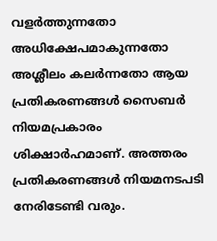വളർത്തുന്നതോ അധിക്ഷേപമാകുന്നതോ അശ്ലീലം കലർന്നതോ ആയ പ്രതികരണങ്ങൾ സൈബർ നിയമപ്രകാരം ശിക്ഷാർഹമാണ്. അത്തരം പ്രതികരണങ്ങൾ നിയമനടപടി നേരിടേണ്ടി വരും.